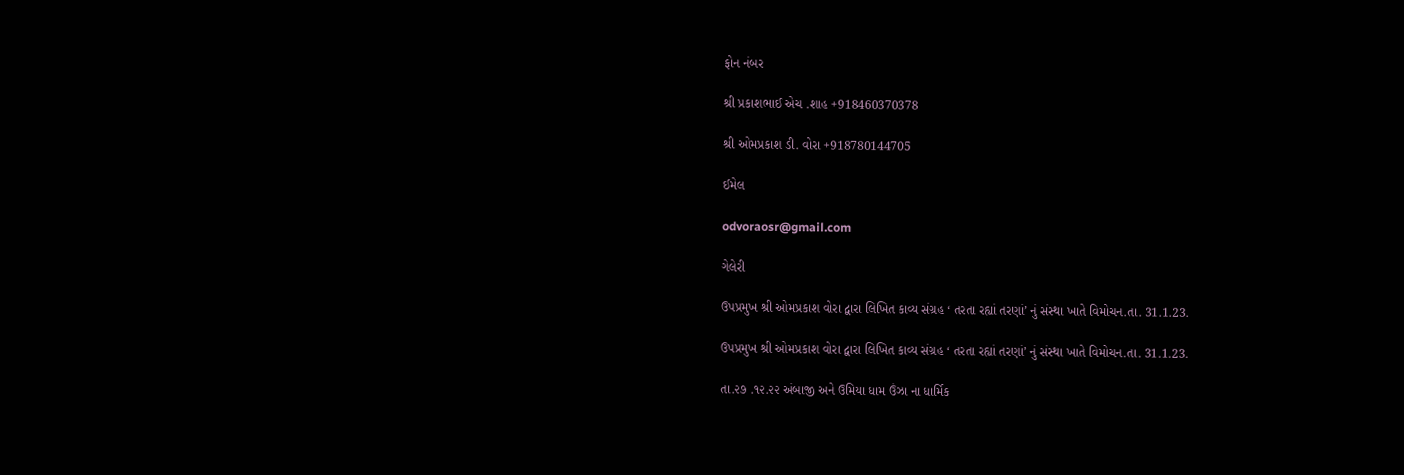ફોન નંબર

શ્રી પ્રકાશભાઈ એચ .શાહ +918460370378

શ્રી ઓમપ્રકાશ ડી. વોરા +918780144705

ઈમેલ

odvoraosr@gmail.com

ગેલેરી

ઉપપ્રમુખ શ્રી ઓમપ્રકાશ વોરા દ્વારા લિખિત કાવ્ય સંગ્રહ ‘ તરતા રહ્યાં તરણાં’ નું સંસ્થા ખાતે વિમોચન.તા. 31.1.23.

ઉપપ્રમુખ શ્રી ઓમપ્રકાશ વોરા દ્વારા લિખિત કાવ્ય સંગ્રહ ‘ તરતા રહ્યાં તરણાં’ નું સંસ્થા ખાતે વિમોચન.તા. 31.1.23.

તા.૨૭ .૧૨.૨૨ અંબાજી અને ઉમિયા ધામ ઉંઝા ના ધાર્મિક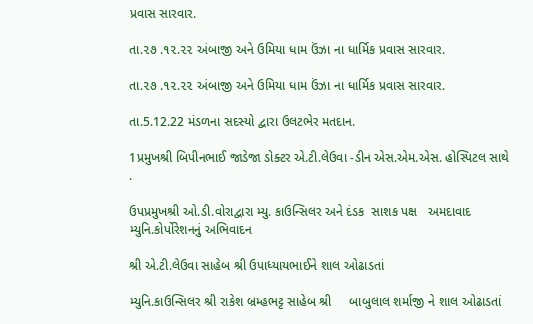પ્રવાસ સારવાર.

તા.૨૭ .૧૨.૨૨ અંબાજી અને ઉમિયા ધામ ઉંઝા ના ધાર્મિક પ્રવાસ સારવાર.

તા.૨૭ .૧૨.૨૨ અંબાજી અને ઉમિયા ધામ ઉંઝા ના ધાર્મિક પ્રવાસ સારવાર.

તા.5.12.22 મંડળના સદસ્યો દ્વારા ઉલટભેર મતદાન.

1પ્રમુખશ્રી બિપીનભાઈ જાડેજા ડોક્ટર એ.ટી.લેઉવા -ડીન એસ.એમ.એસ. હોસ્પિટલ સાથે .

ઉપપ્રમુખશ્રી ઓ.ડી.વોરાદ્વારા મ્યુ. કાઉન્સિલર અને દંડક  સાશક પક્ષ   અમદાવાદ મ્યુનિ.કોર્પોરેશનનું અભિવાદન

શ્રી એ.ટી.લેઉવા સાહેબ શ્રી ઉપાધ્યાયભાઈને શાલ ઓઢાડતાં

મ્યુનિ.કાઉન્સિલર શ્રી રાકેશ બ્રમ્હભટ્ટ સાહેબ શ્રી     બાબુલાલ શર્માજી ને શાલ ઓઢાડતાં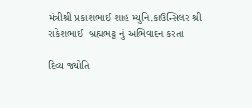મંત્રીશ્રી પ્રકાશભાઈ શાહ મ્યુનિ.કાઉન્સિલર શ્રી રાકેશભાઈ  બ્રહ્મભટ્ટ નું અભિવાદન કરતા

દિવ્ય જ્યોતિ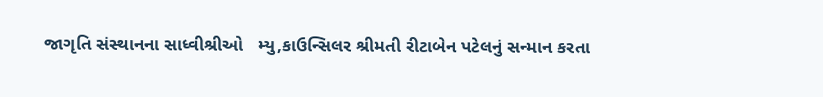જાગૃતિ સંસ્થાનના સાધ્વીશ્રીઓ   મ્યુ,કાઉન્સિલર શ્રીમતી રીટાબેન પટેલનું સન્માન કરતા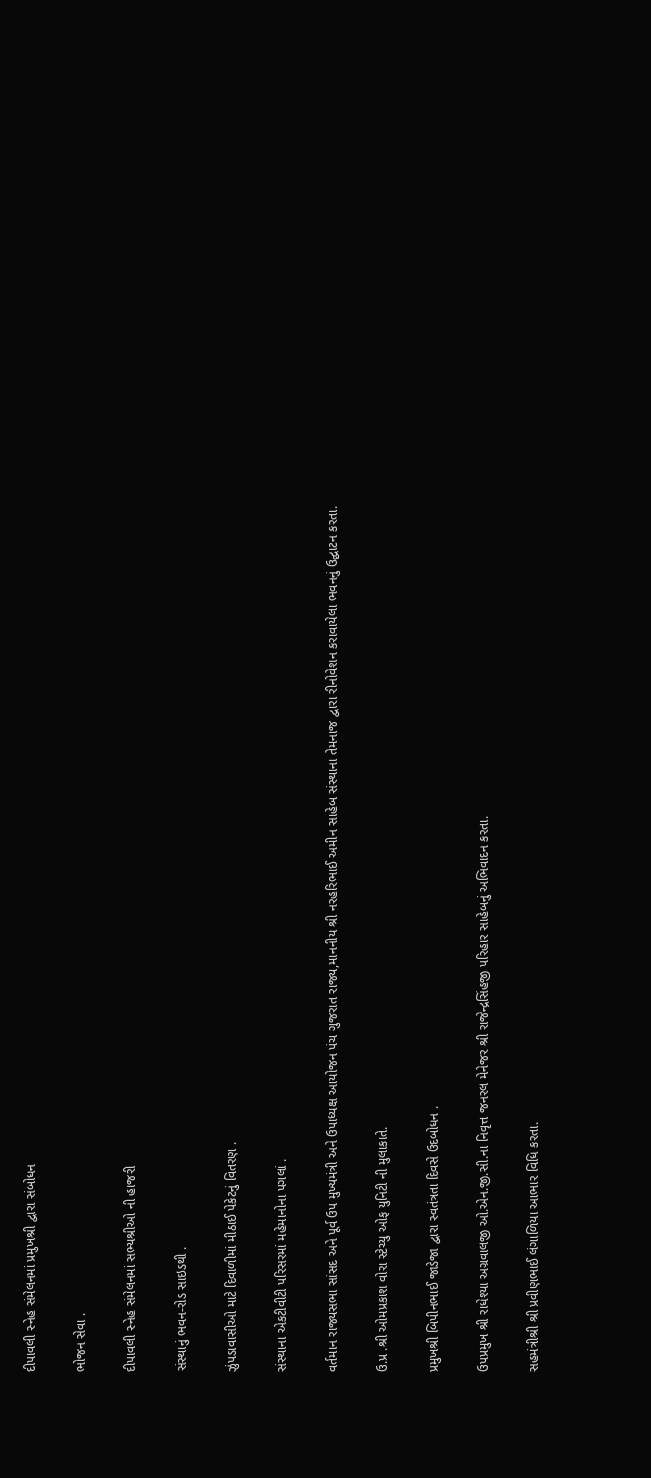દીપાવલી સ્નેહ સંમેલનમાં પ્રમુખશ્રી દ્વારા સંબોધન

ભોજન સેવા .

દીપાવલી સ્નેહ સંમેલનમાં સભ્યશ્રીઓ ની હાજરી

સંસ્થાનું ભવન-રોડ સાઇડથી .

ઝુંપડાવાસીઓ માટે દિવાળીમાં મીઠાઈ પેકેટનું વિતરણ .

સંસ્થાના એકટીવીટી પરિસરમાં મહેમાનોના પગલાં .

વર્તમાન રાજ્યસભા સાંસદ અને પૂર્વ ઉપ મુખ્યમંત્રી અને ઉપાધ્યક્ષ આયોજન પંચ ગુજરાત રાજ્ય,માનનીય શ્રી નરહરિભાઈ અમીન સાહેબ સંસ્થાના તેમનાજ દ્વારા રીનોવેશન કરાવાયેલા ભવનનું ઉદ્ઘાટન કરતા.

ઉ.પ્ર .શ્રી ઓમપ્રકાશ વોરા સ્ટેચ્યુ ઓફ યુનિટી ની મુલાકાતે.

પ્રમુખશ્રી બિપીનભાઈ જાડેજા દ્વારા સ્વતંત્રતા દિવસે ઉદબોધન .

ઉપપ્રમુખ શ્રી રાધેશ્યા અગ્રવાલજી ઓ.એન.જી.સી.ના નિવૃત્ત જનરલ મેનેજર શ્રી રાજેન્દ્રસિંહજી પરિહાર સાહેબનું અભિવાદન કરતા.

સહમંત્રીશ્રી શ્રી પ્રવીણભાઈ લંગાળિયા આભાર વિધિ કરતા.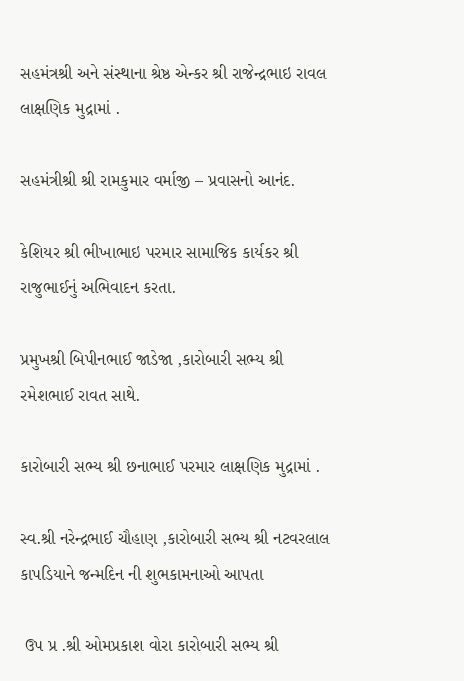સહમંત્રશ્રી અને સંસ્થાના શ્રેષ્ઠ એન્કર શ્રી રાજેન્દ્રભાઇ રાવલ લાક્ષણિક મુદ્રામાં .

સહમંત્રીશ્રી શ્રી રામકુમાર વર્માજી – પ્રવાસનો આનંદ.

કેશિયર શ્રી ભીખાભાઇ પરમાર સામાજિક કાર્યકર શ્રી રાજુભાઈનું અભિવાદન કરતા.

પ્રમુખશ્રી બિપીનભાઈ જાડેજા ,કારોબારી સભ્ય શ્રી રમેશભાઈ રાવત સાથે.

કારોબારી સભ્ય શ્રી છનાભાઈ પરમાર લાક્ષણિક મુદ્રામાં .

સ્વ.શ્રી નરેન્દ્રભાઈ ચૌહાણ ,કારોબારી સભ્ય શ્રી નટવરલાલ કાપડિયાને જન્મદિન ની શુભકામનાઓ આપતા

 ઉપ પ્ર .શ્રી ઓમપ્રકાશ વોરા કારોબારી સભ્ય શ્રી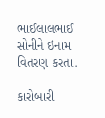ભાઈલાલભાઈ   સોનીને ઇનામ વિતરણ કરતા.

કારોબારી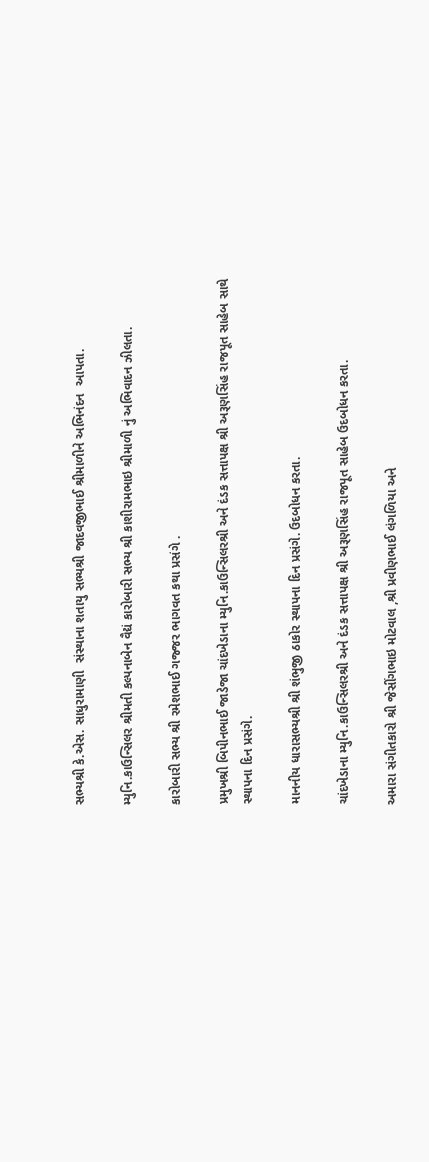સભ્યશ્રી કે.એસ. સાધુરામાણી  સંસ્થાના શતાયુ સભ્યશ્રી જાદવજીભાઈ શ્રીમાળીને અભિનંદન  આપતા.

મ્યુનિ.કાઉન્સિલર શ્રીમતી કલ્પનાબેન વૈદ્યં કારોબારી સભ્ય શ્રી કાશીરામભાઇ શ્રીમાળી નું અભિવાદન ઝીલતા.

કારોબારી સભ્ય શ્રી રમેશભાઈ ગજ્જર ભાગવત કથા પ્રસંગે .

પ્રમુખશ્રી બિપીનભાઈ જાડેજા ચાંદખેડાના મ્યુનિ.કાઉન્સિલરશ્રી અને દંડક સત્તાપક્ષ શ્રી અરૂણસિંહ રાજપૂત સાહેબ સાથે સ્થાપના દિન પ્રસંગે.

માનનીય ધારાસભ્યશ્રી શ્રી શંભુજી ઠાકોર સ્થાપના દિન પ્રસંગે. ઉદબોધન કરતા.

ચાંદખેડાના મ્યુનિ.કાઉન્સિલરશ્રી અને દંડક સત્તાપક્ષ શ્રી અરૂણસિંહ રાજપૂત સાહેબ ઉદબોધન કરતા.

અમારા સંગીતકારો શ્રી જેસીંગભાઇ મોટવાલ ,શ્રી પ્રવીણભાઈ લંગળિયા અને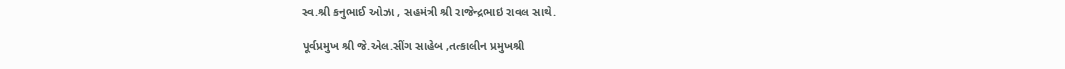સ્વ.શ્રી કનુભાઈ ઓઝા , સહમંત્રી શ્રી રાજેન્દ્રભાઇ રાવલ સાથે.

પૂર્વપ્રમુખ શ્રી જે.એલ.સીંગ સાહેબ ,તત્કાલીન પ્રમુખશ્રી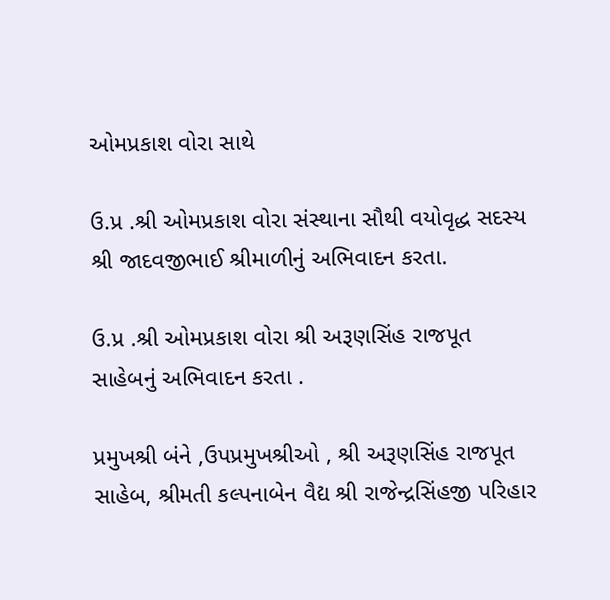ઓમપ્રકાશ વોરા સાથે

ઉ.પ્ર .શ્રી ઓમપ્રકાશ વોરા સંસ્થાના સૌથી વયોવૃદ્ધ સદસ્ય શ્રી જાદવજીભાઈ શ્રીમાળીનું અભિવાદન કરતા.

ઉ.પ્ર .શ્રી ઓમપ્રકાશ વોરા શ્રી અરૂણસિંહ રાજપૂત સાહેબનું અભિવાદન કરતા .

પ્રમુખશ્રી બંને ,ઉપપ્રમુખશ્રીઓ , શ્રી અરૂણસિંહ રાજપૂત સાહેબ, શ્રીમતી કલ્પનાબેન વૈદ્ય શ્રી રાજેન્દ્રસિંહજી પરિહાર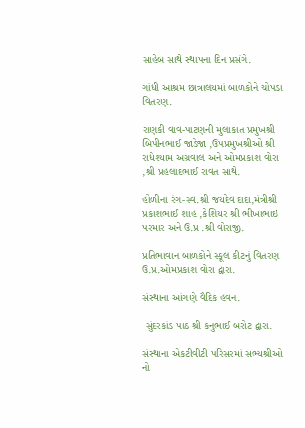સાહેબ સાથે સ્થાપના દિન પ્રસંગે.

ગાંધી આશ્રમ છાત્રાલયમાં બાળકોને ચોપડા વિતરણ.

રાણકી વાવ-પાટણની મુલાકાત પ્રમુખશ્રી બિપીનભાઈ જાડેજા ,ઉપપ્રમુખશ્રીઓ શ્રી રાધેશ્યામ અગ્રવાલ અને ઓમપ્રકાશ વોરા ,શ્રી પ્રહલાદભાઈ રાવત સાથે.

હોળીના રંગ-સ્વ.શ્રી જયદેવ દાદા,મંત્રીશ્રી પ્રકાશભાઈ શાહ ,કેશિયર શ્રી ભીખાભાઇ પરમાર અને ઉ.પ્ર .શ્રી વોરાજી.

પ્રતિભાવાન બાળકોને સ્કૂલ કીટનું વિતરણ ઉ.પ્ર.ઓમપ્રકાશ વોરા દ્વારા.

સંસ્થાના આંગણે વૈદિક હવન.

 સુંદરકાંડ પાઠ શ્રી કનુભાઈ બરોટ દ્વારા.

સંસ્થાના એકટીવીટી પરિસરમાં સભ્યશ્રીઓ નો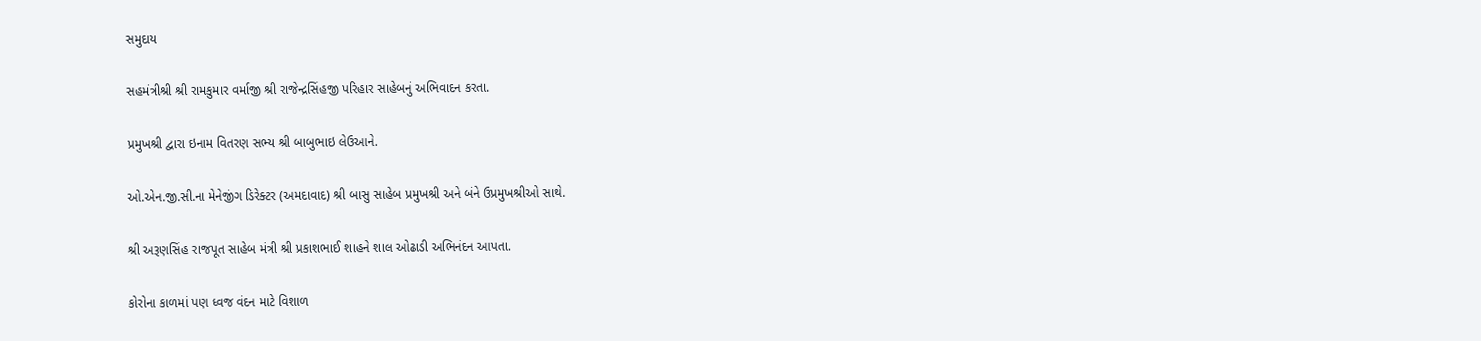સમુદાય

સહમંત્રીશ્રી શ્રી રામકુમાર વર્માજી શ્રી રાજેન્દ્રસિંહજી પરિહાર સાહેબનું અભિવાદન કરતા.

પ્રમુખશ્રી દ્વારા ઇનામ વિતરણ સભ્ય શ્રી બાબુભાઇ લેઉઆને.

ઓ.એન.જી.સી.ના મેનેજીંગ ડિરેક્ટર (અમદાવાદ) શ્રી બાસુ સાહેબ પ્રમુખશ્રી અને બંને ઉપ્રમુખશ્રીઓ સાથે.

શ્રી અરૂણસિંહ રાજપૂત સાહેબ મંત્રી શ્રી પ્રકાશભાઈ શાહને શાલ ઓઢાડી અભિનંદન આપતા.

કોરોના કાળમાં પણ ધ્વજ વંદન માટે વિશાળ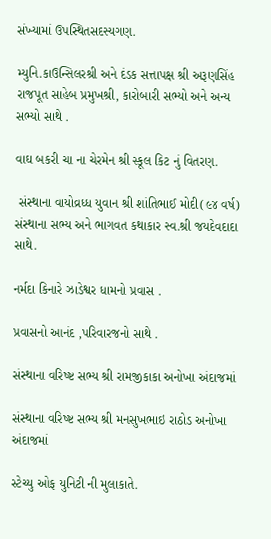સંખ્યામાં ઉપસ્થિતસદસ્યગણ.

મ્યુનિ.કાઉન્સિલરશ્રી અને દંડક સત્તાપક્ષ શ્રી અરૂણસિંહ રાજપૂત સાહેબ પ્રમુખશ્રી, કારોબારી સભ્યો અને અન્ય સભ્યો સાથે .

વાઘ બકરી ચા ના ચેરમેન શ્રી સ્કૂલ કિટ નું વિતરણ.

 સંસ્થાના વાયોવ્રધ્ધ યુવાન શ્રી શાંતિભાઈ મોદી(૯૪ વર્ષ) સંસ્થાના સભ્ય અને ભાગવત કથાકાર સ્વ.શ્રી જયદેવદાદા સાથે.

નર્મદા કિનારે ઝાડેશ્વર ધામનો પ્રવાસ .

પ્રવાસનો આનંદ ,પરિવારજનો સાથે .

સંસ્થાના વરિષ્ષ્ટ સભ્ય શ્રી રામજીકાકા અનોખા અંદાજમાં

સંસ્થાના વરિષ્ષ્ટ સભ્ય શ્રી મનસુખભાઇ રાઠોડ અનોખા અંદાજમાં

સ્ટેચ્યુ ઓફ યુનિટી ની મુલાકાતે.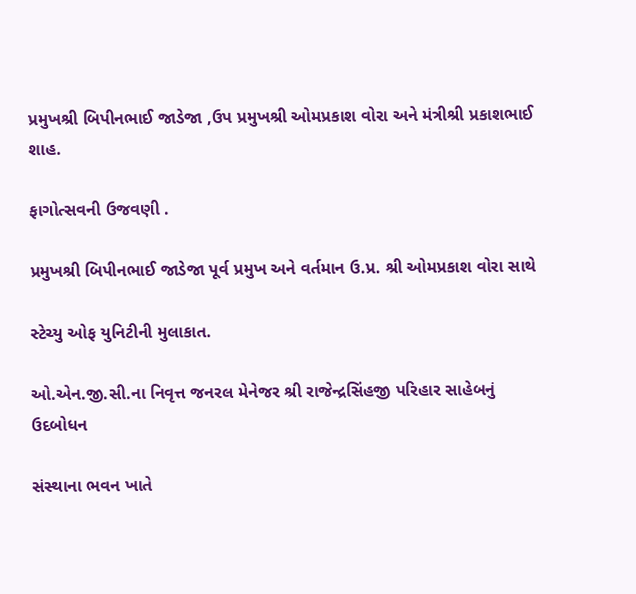પ્રમુખશ્રી બિપીનભાઈ જાડેજા ,ઉપ પ્રમુખશ્રી ઓમપ્રકાશ વોરા અને મંત્રીશ્રી પ્રકાશભાઈ શાહ.

ફાગોત્સવની ઉજવણી .

પ્રમુખશ્રી બિપીનભાઈ જાડેજા પૂર્વ પ્રમુખ અને વર્તમાન ઉ.પ્ર. શ્રી ઓમપ્રકાશ વોરા સાથે

સ્ટેચ્યુ ઓફ યુનિટીની મુલાકાત.

ઓ.એન.જી.સી.ના નિવૃત્ત જનરલ મેનેજર શ્રી રાજેન્દ્રસિંહજી પરિહાર સાહેબનું ઉદબોધન

સંસ્થાના ભવન ખાતે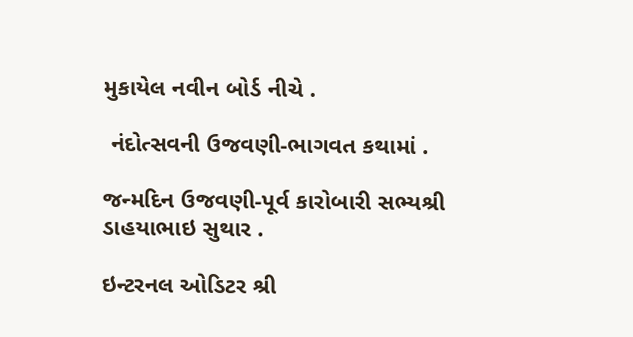મુકાયેલ નવીન બોર્ડ નીચે .

 નંદોત્સવની ઉજવણી-ભાગવત કથામાં .

જન્મદિન ઉજવણી-પૂર્વ કારોબારી સભ્યશ્રી ડાહયાભાઇ સુથાર .

ઇન્ટરનલ ઓડિટર શ્રી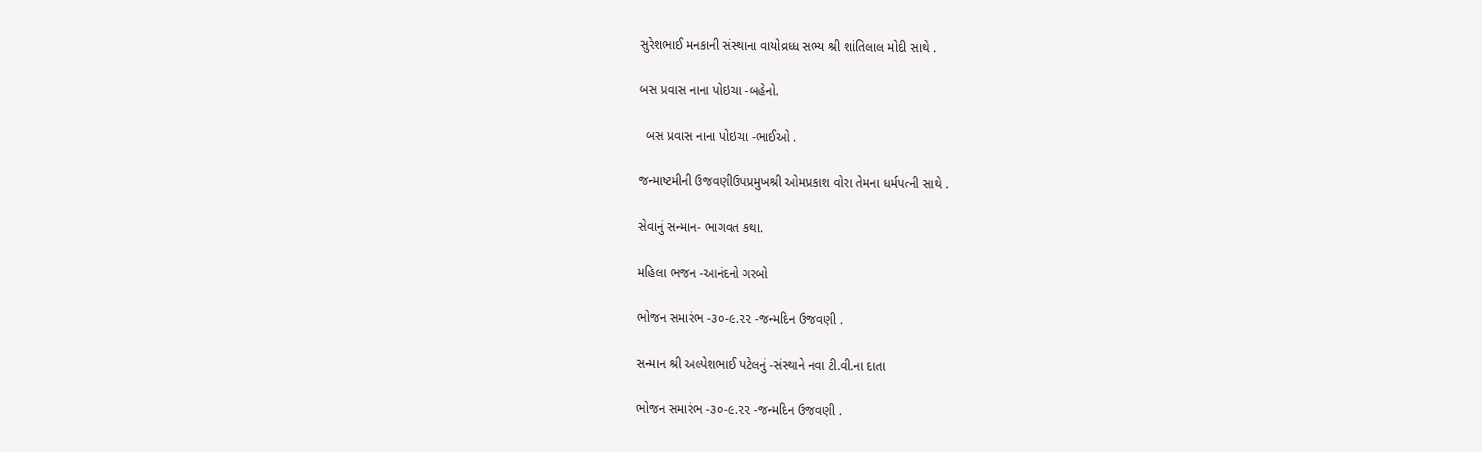સુરેશભાઈ મનકાની સંસ્થાના વાયોવ્રધ્ધ સભ્ય શ્રી શાંતિલાલ મોદી સાથે .

બસ પ્રવાસ નાના પોઇચા -બહેનો.

  બસ પ્રવાસ નાના પોઇચા -ભાઈઓ .

જન્માષ્ટમીની ઉજવણીઉપપ્રમુખશ્રી ઓમપ્રકાશ વોરા તેમના ધર્મપત્ની સાથે .

સેવાનું સન્માન- ભાગવત કથા.

મહિલા ભજન -આનંદનો ગરબો

ભોજન સમારંભ -૩૦-૯.૨૨ -જન્મદિન ઉજવણી .

સન્માન શ્રી અલ્પેશભાઈ પટેલનું -સંસ્થાને નવા ટી.વી.ના દાતા

ભોજન સમારંભ -૩૦-૯.૨૨ -જન્મદિન ઉજવણી .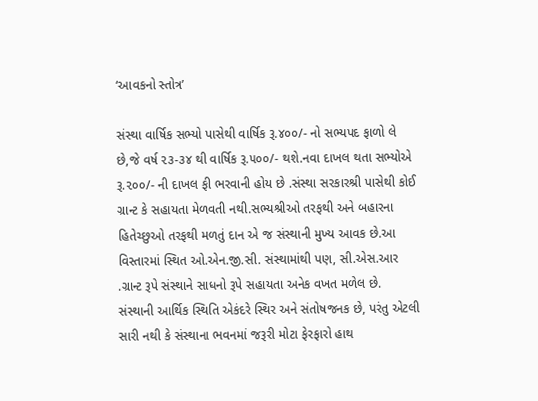‘આવકનો સ્તોત્ર’

સંસ્થા વાર્ષિક સભ્યો પાસેથી વાર્ષિક રૂ.૪૦૦/- નો સભ્યપદ ફાળો લે છે,જે વર્ષ ૨૩-૩૪ થી વાર્ષિક રૂ.૫૦૦/- થશે.નવા દાખલ થતા સભ્યોએ રૂ.૨૦૦/- ની દાખલ ફી ભરવાની હોય છે .સંસ્થા સરકારશ્રી પાસેથી કોઈ ગ્રાન્ટ કે સહાયતા મેળવતી નથી.સભ્યશ્રીઓ તરફથી અને બહારના હિતેચ્છુઓ તરફથી મળતું દાન એ જ સંસ્થાની મુખ્ય આવક છે.આ વિસ્તારમાં સ્થિત ઓ.એન.જી.સી. સંસ્થામાંથી પણ, સી.એસ.આર .ગ્રાન્ટ રૂપે સંસ્થાને સાધનો રૂપે સહાયતા અનેક વખત મળેલ છે.
સંસ્થાની આર્થિક સ્થિતિ એકંદરે સ્થિર અને સંતોષજનક છે, પરંતુ એટલી સારી નથી કે સંસ્થાના ભવનમાં જરૂરી મોટા ફેરફારો હાથ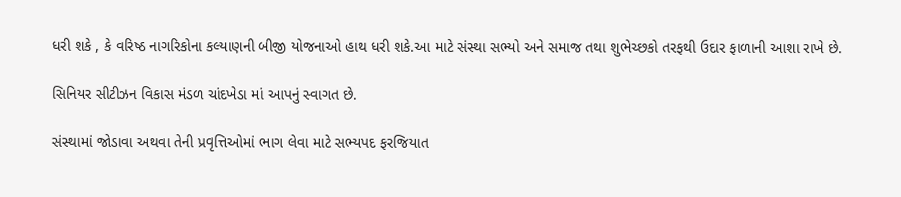ધરી શકે , કે વરિષ્ઠ નાગરિકોના કલ્યાણની બીજી યોજનાઓ હાથ ધરી શકે.આ માટે સંસ્થા સભ્યો અને સમાજ તથા શુભેચ્છકો તરફથી ઉદાર ફાળાની આશા રાખે છે.

સિનિયર સીટીઝન વિકાસ મંડળ ચાંદખેડા માં આપનું સ્વાગત છે.

સંસ્થામાં જોડાવા અથવા તેની પ્રવૃત્તિઓમાં ભાગ લેવા માટે સભ્યપદ ફરજિયાત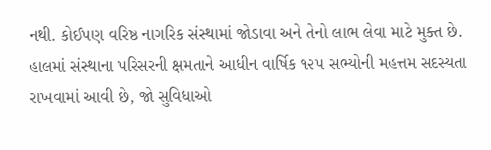નથી. કોઈપણ વરિષ્ઠ નાગરિક સંસ્થામાં જોડાવા અને તેનો લાભ લેવા માટે મુક્ત છે. હાલમાં સંસ્થાના પરિસરની ક્ષમતાને આધીન વાર્ષિક ૧૨૫ સભ્યોની મહત્તમ સદસ્યતા રાખવામાં આવી છે, જો સુવિધાઓ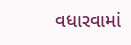વધારવામાં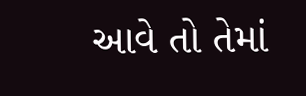આવે તો તેમાં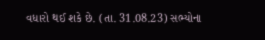વધારો થઈ શકે છે. (તા. 31.08.23) સભ્યોના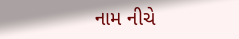નામ નીચે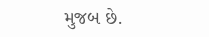મુજબ છે.